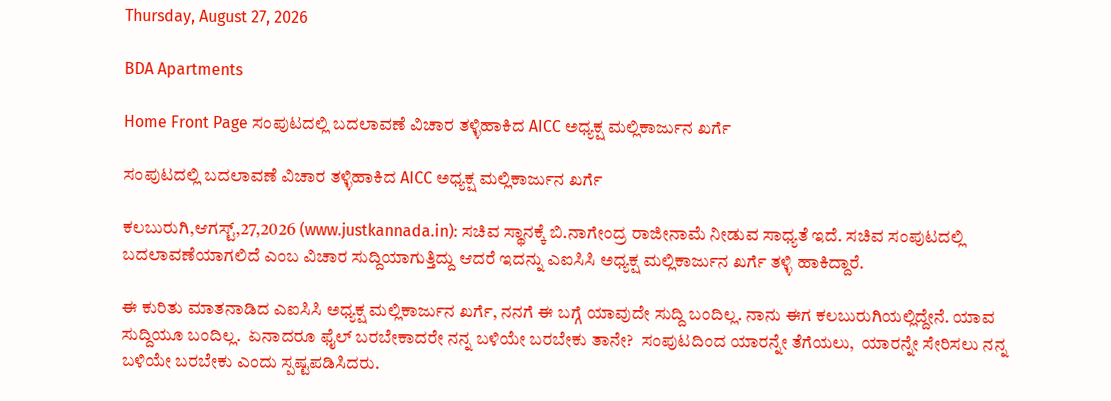Thursday, August 27, 2026

BDA Apartments

Home Front Page ಸಂಪುಟದಲ್ಲಿ ಬದಲಾವಣೆ ವಿಚಾರ ತಳ್ಳಿಹಾಕಿದ AICC ಅಧ್ಯಕ್ಷ ಮಲ್ಲಿಕಾರ್ಜುನ ಖರ್ಗೆ

ಸಂಪುಟದಲ್ಲಿ ಬದಲಾವಣೆ ವಿಚಾರ ತಳ್ಳಿಹಾಕಿದ AICC ಅಧ್ಯಕ್ಷ ಮಲ್ಲಿಕಾರ್ಜುನ ಖರ್ಗೆ

ಕಲಬುರುಗಿ,ಆಗಸ್ಟ್,27,2026 (www.justkannada.in): ಸಚಿವ ಸ್ಥಾನಕ್ಕೆ ಬಿ.ನಾಗೇಂದ್ರ ರಾಜೀನಾಮೆ ನೀಡುವ ಸಾಧ್ಯತೆ ಇದೆ. ಸಚಿವ ಸಂಪುಟದಲ್ಲಿ ಬದಲಾವಣೆಯಾಗಲಿದೆ ಎಂಬ ವಿಚಾರ ಸುದ್ದಿಯಾಗುತ್ತಿದ್ದು ಆದರೆ ಇದನ್ನು ಎಐಸಿಸಿ ಅಧ್ಯಕ್ಷ ಮಲ್ಲಿಕಾರ್ಜುನ ಖರ್ಗೆ ತಳ್ಳಿ ಹಾಕಿದ್ದಾರೆ.

ಈ ಕುರಿತು ಮಾತನಾಡಿದ ಎಐಸಿಸಿ ಅಧ್ಯಕ್ಷ ಮಲ್ಲಿಕಾರ್ಜುನ ಖರ್ಗೆ, ನನಗೆ ಈ ಬಗ್ಗೆ ಯಾವುದೇ ಸುದ್ದಿ ಬಂದಿಲ್ಲ. ನಾನು ಈಗ ಕಲಬುರುಗಿಯಲ್ಲಿದ್ದೇನೆ. ಯಾವ ಸುದ್ದಿಯೂ ಬಂದಿಲ್ಲ.  ಏನಾದರೂ ಫೈಲ್ ಬರಬೇಕಾದರೇ ನನ್ನ ಬಳಿಯೇ ಬರಬೇಕು ತಾನೇ?  ಸಂಪುಟದಿಂದ ಯಾರನ್ನೇ ತೆಗೆಯಲು,  ಯಾರನ್ನೇ ಸೇರಿಸಲು ನನ್ನ ಬಳಿಯೇ ಬರಬೇಕು ಎಂದು ಸ್ಪಷ್ಟಪಡಿಸಿದರು.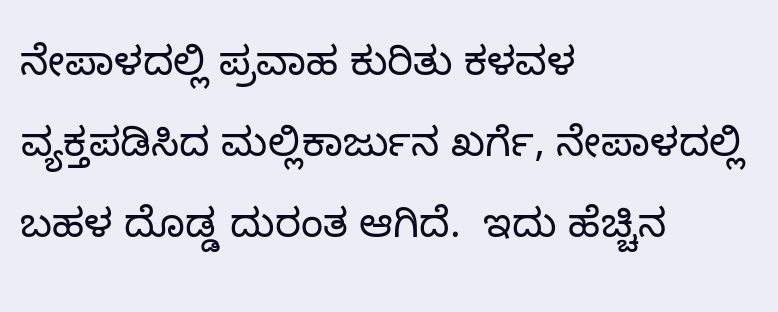ನೇಪಾಳದಲ್ಲಿ ಪ್ರವಾಹ ಕುರಿತು ಕಳವಳ ವ್ಯಕ್ತಪಡಿಸಿದ ಮಲ್ಲಿಕಾರ್ಜುನ ಖರ್ಗೆ, ನೇಪಾಳದಲ್ಲಿ ಬಹಳ ದೊಡ್ಡ ದುರಂತ ಆಗಿದೆ.  ಇದು ಹೆಚ್ಚಿನ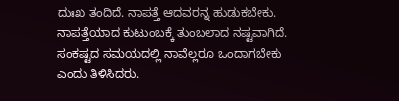ದುಃಖ ತಂದಿದೆ. ನಾಪತ್ತೆ ಆದವರನ್ನ ಹುಡುಕಬೇಕು.  ನಾಪತ್ತೆಯಾದ ಕುಟುಂಬಕ್ಕೆ ತುಂಬಲಾದ ನಷ್ಟವಾಗಿದೆ.  ಸಂಕಷ್ಟದ ಸಮಯದಲ್ಲಿ ನಾವೆಲ್ಲರೂ ಒಂದಾಗಬೇಕು ಎಂದು ತಿಳಿಸಿದರು.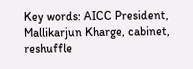Key words: AICC President, Mallikarjun Kharge, cabinet, reshuffle